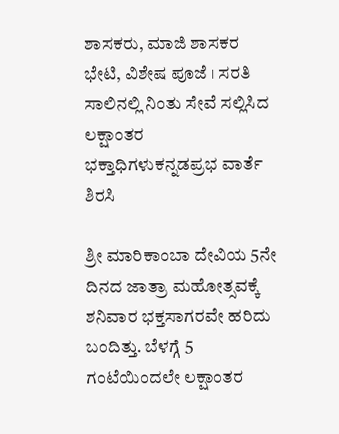ಶಾಸಕರು, ಮಾಜಿ ಶಾಸಕರ ಭೇಟಿ, ವಿಶೇಷ ಪೂಜೆ । ಸರತಿ ಸಾಲಿನಲ್ಲಿ ನಿಂತು ಸೇವೆ ಸಲ್ಲಿಸಿದ ಲಕ್ಷಾಂತರ ಭಕ್ತಾಧಿಗಳುಕನ್ನಡಪ್ರಭ ವಾರ್ತೆ ಶಿರಸಿ

ಶ್ರೀ ಮಾರಿಕಾಂಬಾ ದೇವಿಯ 5ನೇ ದಿನದ ಜಾತ್ರಾ ಮಹೋತ್ಸವಕ್ಕೆ ಶನಿವಾರ ಭಕ್ತಸಾಗರವೇ ಹರಿದು ಬಂದಿತ್ತು. ಬೆಳಗ್ಗೆ 5 ಗಂಟೆಯಿಂದಲೇ ಲಕ್ಷಾಂತರ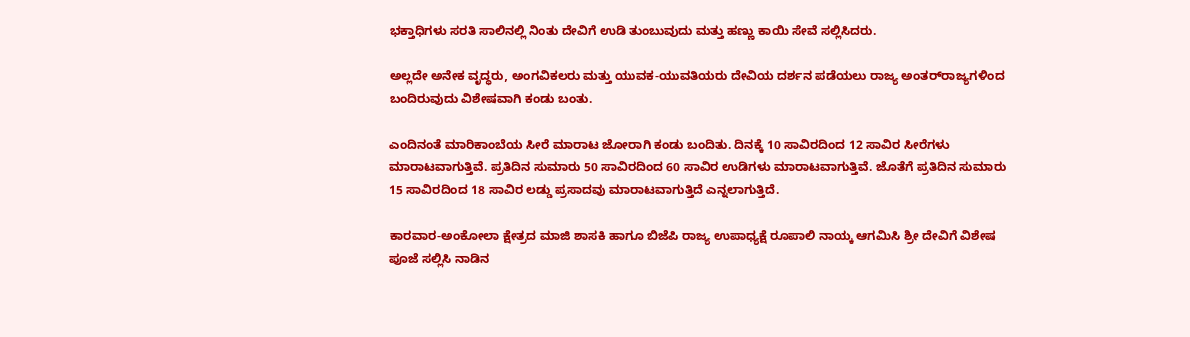ಭಕ್ತಾಧಿಗಳು ಸರತಿ ಸಾಲಿನಲ್ಲಿ ನಿಂತು ದೇವಿಗೆ ಉಡಿ ತುಂಬುವುದು ಮತ್ತು ಹಣ್ಣು ಕಾಯಿ ಸೇವೆ ಸಲ್ಲಿಸಿದರು.

ಅಲ್ಲದೇ ಅನೇಕ ವೃದ್ಧರು, ಅಂಗವಿಕಲರು ಮತ್ತು ಯುವಕ-ಯುವತಿಯರು ದೇವಿಯ ದರ್ಶನ ಪಡೆಯಲು ರಾಜ್ಯ ಅಂತರ್‌ರಾಜ್ಯಗಳಿಂದ ಬಂದಿರುವುದು ವಿಶೇಷವಾಗಿ ಕಂಡು ಬಂತು.

ಎಂದಿನಂತೆ ಮಾರಿಕಾಂಬೆಯ ಸೀರೆ ಮಾರಾಟ ಜೋರಾಗಿ ಕಂಡು ಬಂದಿತು. ದಿನಕ್ಕೆ 10 ಸಾವಿರದಿಂದ 12 ಸಾವಿರ ಸೀರೆಗಳು ಮಾರಾಟವಾಗುತ್ತಿವೆ. ಪ್ರತಿದಿನ ಸುಮಾರು 50 ಸಾವಿರದಿಂದ 60 ಸಾವಿರ ಉಡಿಗಳು ಮಾರಾಟವಾಗುತ್ತಿವೆ. ಜೊತೆಗೆ ಪ್ರತಿದಿನ ಸುಮಾರು 15 ಸಾವಿರದಿಂದ 18 ಸಾವಿರ ಲಡ್ಡು ಪ್ರಸಾದವು ಮಾರಾಟವಾಗುತ್ತಿದೆ ಎನ್ನಲಾಗುತ್ತಿದೆ.

ಕಾರವಾರ-ಅಂಕೋಲಾ ಕ್ಷೇತ್ರದ ಮಾಜಿ‌ ಶಾಸಕಿ ಹಾಗೂ ಬಿಜೆಪಿ ರಾಜ್ಯ ಉಪಾಧ್ಯಕ್ಷೆ ರೂಪಾಲಿ ನಾಯ್ಕ ಆಗಮಿಸಿ ಶ್ರೀ ದೇವಿಗೆ ವಿಶೇಷ ಪೂಜೆ ಸಲ್ಲಿಸಿ ನಾಡಿನ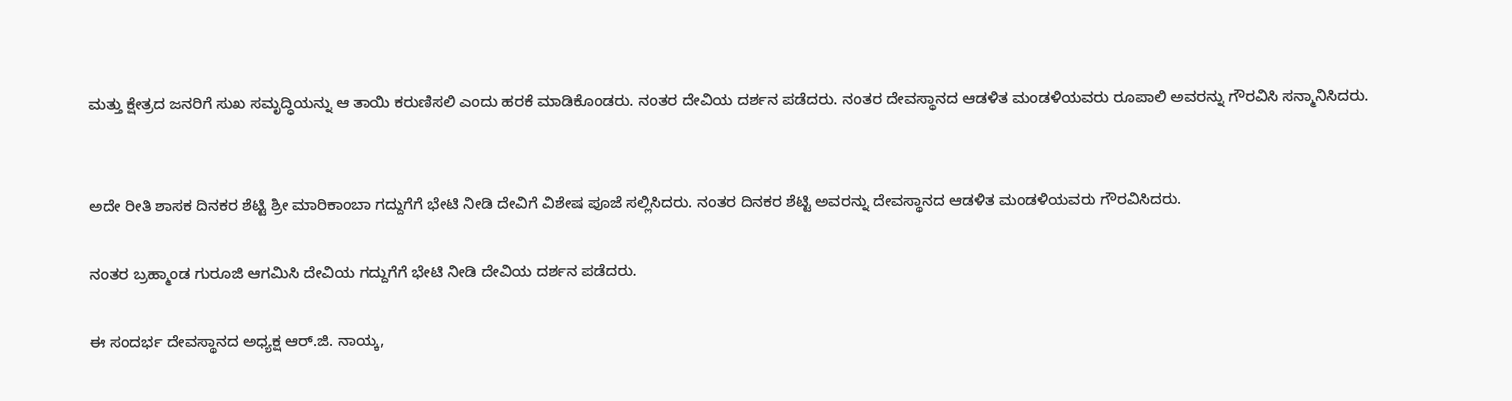ಮತ್ತು ಕ್ಷೇತ್ರದ ಜನರಿಗೆ ಸುಖ ಸಮೃದ್ಧಿಯನ್ನು ಆ ತಾಯಿ ಕರುಣಿಸಲಿ‌ ಎಂದು ಹರಕೆ ಮಾಡಿಕೊಂಡರು. ನಂತರ ದೇವಿಯ ದರ್ಶನ ಪಡೆದರು. ನಂತರ ದೇವಸ್ಥಾನದ ಆಡಳಿತ ಮಂಡಳಿಯವರು ರೂಪಾಲಿ ಅವರನ್ನು ಗೌರವಿಸಿ ಸನ್ಮಾನಿಸಿದರು.


ಅದೇ ರೀತಿ ಶಾಸಕ ದಿನಕರ ಶೆಟ್ಟಿ ಶ್ರೀ ಮಾರಿಕಾಂಬಾ ಗದ್ದುಗೆಗೆ ಭೇಟಿ‌ ನೀಡಿ ದೇವಿಗೆ ವಿಶೇಷ ಪೂಜೆ ಸಲ್ಲಿಸಿದರು. ನಂತರ ದಿನಕರ ಶೆಟ್ಟಿ ಅವರನ್ನು ದೇವಸ್ಥಾನದ ಆಡಳಿತ ಮಂಡಳಿಯವರು ಗೌರವಿಸಿದರು.

ನಂತರ ಬ್ರಹ್ಮಾಂಡ ಗುರೂಜಿ ಆಗಮಿಸಿ‌ ದೇವಿಯ ಗದ್ದುಗೆಗೆ ಭೇಟಿ ನೀಡಿ ದೇವಿಯ ದರ್ಶನ ಪಡೆದರು.

ಈ ಸಂದರ್ಭ ದೇವಸ್ಥಾನದ ಅಧ್ಯಕ್ಷ ಆರ್.ಜಿ. ನಾಯ್ಕ,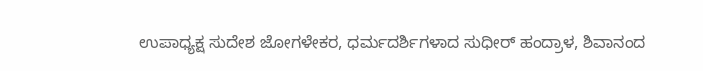ಉಪಾಧ್ಯಕ್ಷ ಸುದೇಶ ಜೋಗಳೇಕರ, ಧರ್ಮದರ್ಶಿಗಳಾದ ಸುಧೀರ್ ಹಂದ್ರಾಳ, ಶಿವಾನಂದ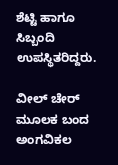ಶೆಟ್ಟಿ ಹಾಗೂ ಸಿಬ್ಬಂದಿ ಉಪಸ್ಥಿತರಿದ್ದರು.

ವೀಲ್ ಚೇರ್‌ ಮೂಲಕ ಬಂದ ಅಂಗವಿಕಲ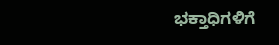ಭಕ್ತಾಧಿಗಳಿಗೆ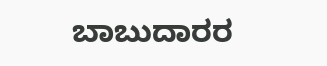ಬಾಬುದಾರರ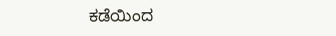ಕಡೆಯಿಂದ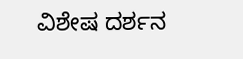ವಿಶೇಷ ದರ್ಶನ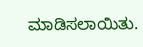ಮಾಡಿಸಲಾಯಿತು.